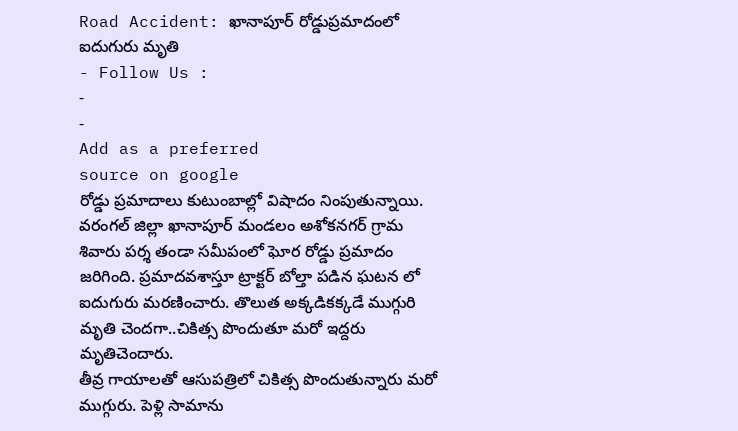Road Accident: ఖానాపూర్ రోడ్డుప్రమాదంలో ఐదుగురు మృతి
- Follow Us :
-
-
Add as a preferred
source on google
రోడ్డు ప్రమాదాలు కుటుంబాల్లో విషాదం నింపుతున్నాయి. వరంగల్ జిల్లా ఖానాపూర్ మండలం అశోకనగర్ గ్రామ శివారు పర్శ తండా సమీపంలో ఘోర రోడ్డు ప్రమాదం జరిగింది. ప్రమాదవశాస్తూ ట్రాక్టర్ బోల్తా పడిన ఘటన లో ఐదుగురు మరణించారు. తొలుత అక్కడికక్కడే ముగ్గురి మృతి చెందగా..చికిత్స పొందుతూ మరో ఇద్దరు మృతిచెందారు.
తీవ్ర గాయాలతో ఆసుపత్రిలో చికిత్స పొందుతున్నారు మరో ముగ్గురు. పెళ్లి సామాను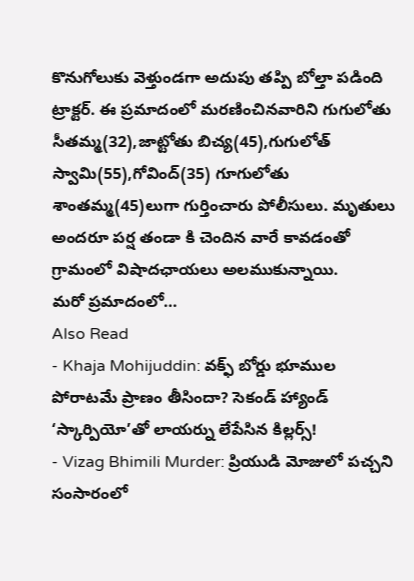కొనుగోలుకు వెళ్తుండగా అదుపు తప్పి బోల్తా పడింది ట్రాక్టర్. ఈ ప్రమాదంలో మరణించినవారిని గుగులోతు సీతమ్మ(32),జాట్టోతు బిచ్య(45),గుగులోత్ స్వామి(55),గోవింద్(35) గూగులోతు శాంతమ్మ(45)లుగా గుర్తించారు పోలీసులు. మృతులు అందరూ పర్ష తండా కి చెందిన వారే కావడంతో గ్రామంలో విషాదఛాయలు అలముకున్నాయి.
మరో ప్రమాదంలో…
Also Read
- Khaja Mohijuddin: వక్ఫ్ బోర్డు భూముల పోరాటమే ప్రాణం తీసిందా? సెకండ్ హ్యాండ్ ‘స్కార్పియో’తో లాయర్ను లేపేసిన కిల్లర్స్!
- Vizag Bhimili Murder: ప్రియుడి మోజులో పచ్చని సంసారంలో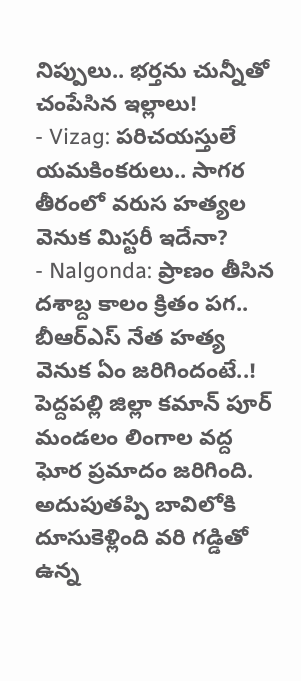నిప్పులు.. భర్తను చున్నీతో చంపేసిన ఇల్లాలు!
- Vizag: పరిచయస్తులే యమకింకరులు.. సాగర తీరంలో వరుస హత్యల వెనుక మిస్టరీ ఇదేనా?
- Nalgonda: ప్రాణం తీసిన దశాబ్ద కాలం క్రితం పగ.. బీఆర్ఎస్ నేత హత్య వెనుక ఏం జరిగిందంటే..!
పెద్దపల్లి జిల్లా కమాన్ పూర్ మండలం లింగాల వద్ద ఘోర ప్రమాదం జరిగింది. అదుపుతప్పి బావిలోకి దూసుకెళ్లింది వరి గడ్డితో ఉన్న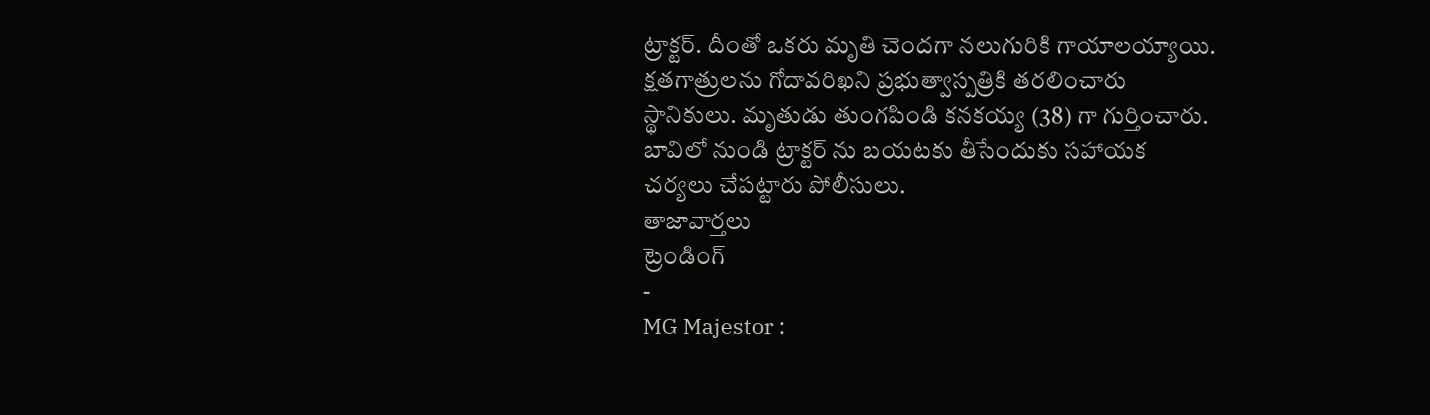ట్రాక్టర్. దీంతో ఒకరు మృతి చెందగా నలుగురికి గాయాలయ్యాయి. క్షతగాత్రులను గోదావరిఖని ప్రభుత్వాస్పత్రికి తరలించారు స్థానికులు. మృతుడు తుంగపిండి కనకయ్య (38) గా గుర్తించారు. బావిలో నుండి ట్రాక్టర్ ను బయటకు తీసేందుకు సహాయక చర్యలు చేపట్టారు పోలీసులు.
తాజావార్తలు
ట్రెండింగ్
-
MG Majestor :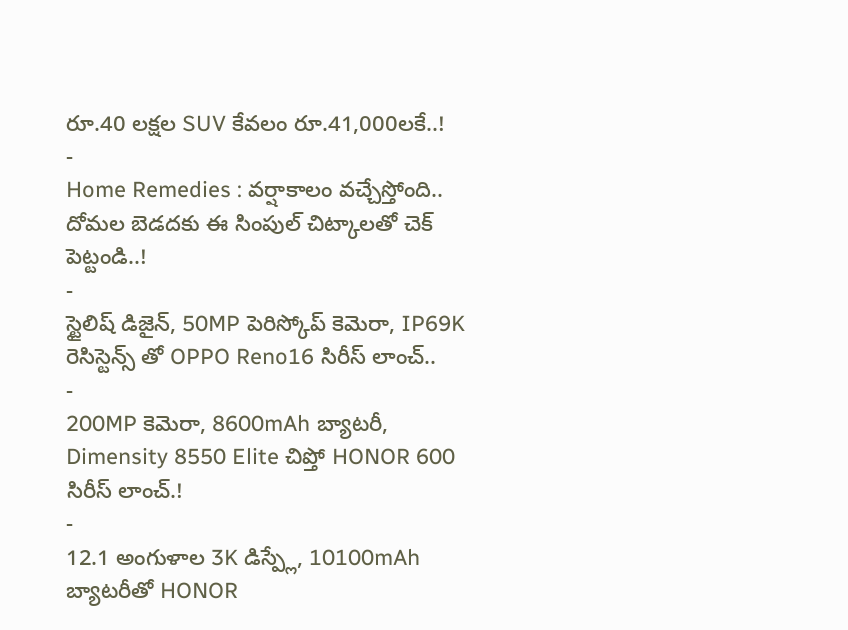రూ.40 లక్షల SUV కేవలం రూ.41,000లకే..!
-
Home Remedies : వర్షాకాలం వచ్చేస్తోంది.. దోమల బెడదకు ఈ సింపుల్ చిట్కాలతో చెక్ పెట్టండి..!
-
స్టైలిష్ డిజైన్, 50MP పెరిస్కోప్ కెమెరా, IP69K రెసిస్టెన్స్ తో OPPO Reno16 సిరీస్ లాంచ్..
-
200MP కెమెరా, 8600mAh బ్యాటరీ, Dimensity 8550 Elite చిప్తో HONOR 600 సిరీస్ లాంచ్.!
-
12.1 అంగుళాల 3K డిస్ప్లే, 10100mAh బ్యాటరీతో HONOR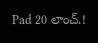Pad 20 లాంచ్.!